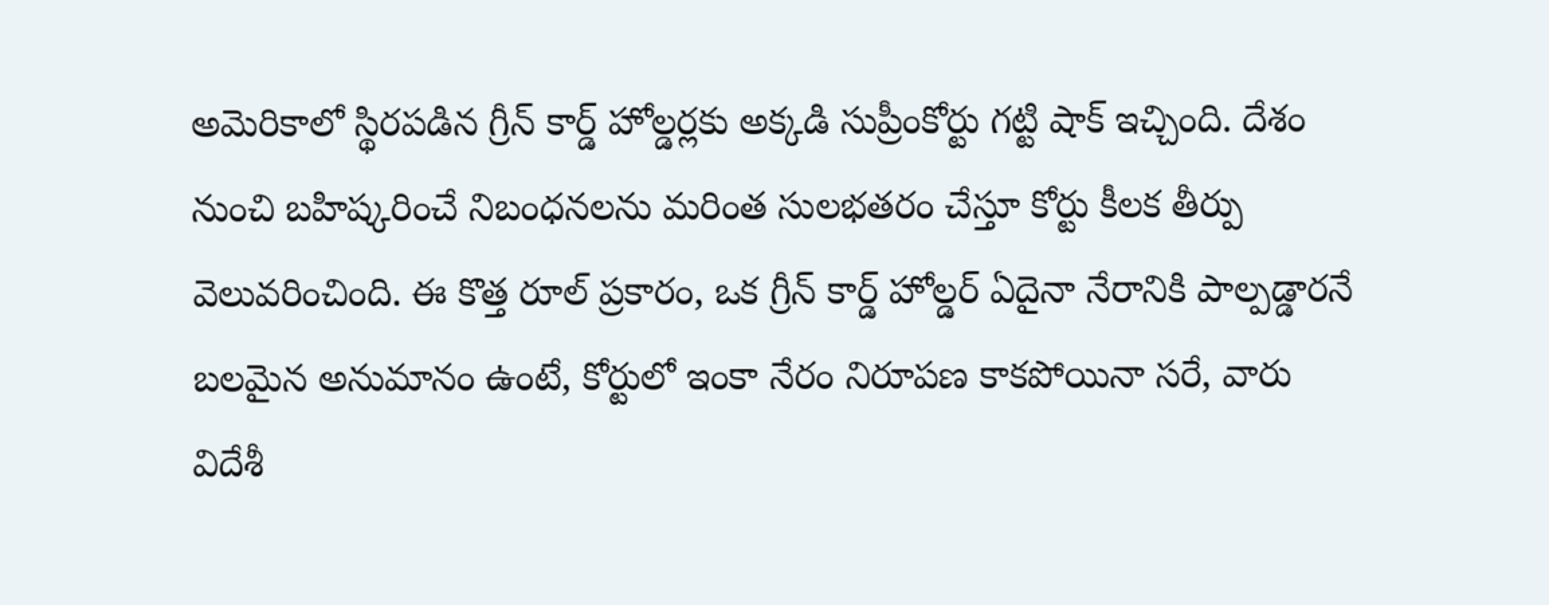అమెరికాలో స్థిరపడిన గ్రీన్ కార్డ్ హోల్డర్లకు అక్కడి సుప్రీంకోర్టు గట్టి షాక్ ఇచ్చింది. దేశం నుంచి బహిష్కరించే నిబంధనలను మరింత సులభతరం చేస్తూ కోర్టు కీలక తీర్పు వెలువరించింది. ఈ కొత్త రూల్ ప్రకారం, ఒక గ్రీన్ కార్డ్ హోల్డర్ ఏదైనా నేరానికి పాల్పడ్డారనే బలమైన అనుమానం ఉంటే, కోర్టులో ఇంకా నేరం నిరూపణ కాకపోయినా సరే, వారు విదేశీ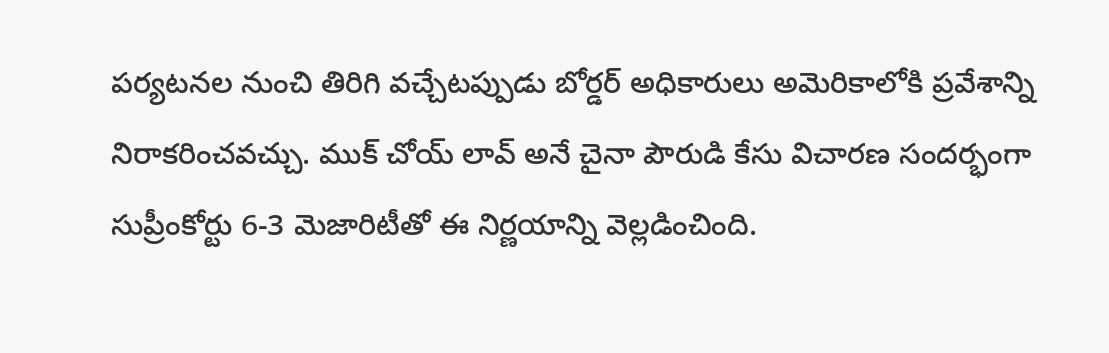పర్యటనల నుంచి తిరిగి వచ్చేటప్పుడు బోర్డర్ అధికారులు అమెరికాలోకి ప్రవేశాన్ని నిరాకరించవచ్చు. ముక్ చోయ్ లావ్ అనే చైనా పౌరుడి కేసు విచారణ సందర్భంగా సుప్రీంకోర్టు 6-3 మెజారిటీతో ఈ నిర్ణయాన్ని వెల్లడించింది.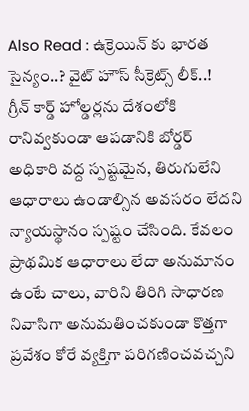Also Read : ఉక్రెయిన్ కు భారత సైన్యం..? వైట్ హౌస్ సీక్రెట్స్ లీక్..!
గ్రీన్ కార్డ్ హోల్డర్లను దేశంలోకి రానివ్వకుండా ఆపడానికి బోర్డర్ అధికారి వద్ద స్పష్టమైన, తిరుగులేని ఆధారాలు ఉండాల్సిన అవసరం లేదని న్యాయస్థానం స్పష్టం చేసింది. కేవలం ప్రాథమిక ఆధారాలు లేదా అనుమానం ఉంటే చాలు, వారిని తిరిగి సాధారణ నివాసిగా అనుమతించకుండా కొత్తగా ప్రవేశం కోరే వ్యక్తిగా పరిగణించవచ్చని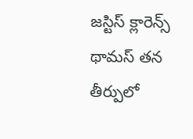జస్టిస్ క్లారెన్స్ థామస్ తన తీర్పులో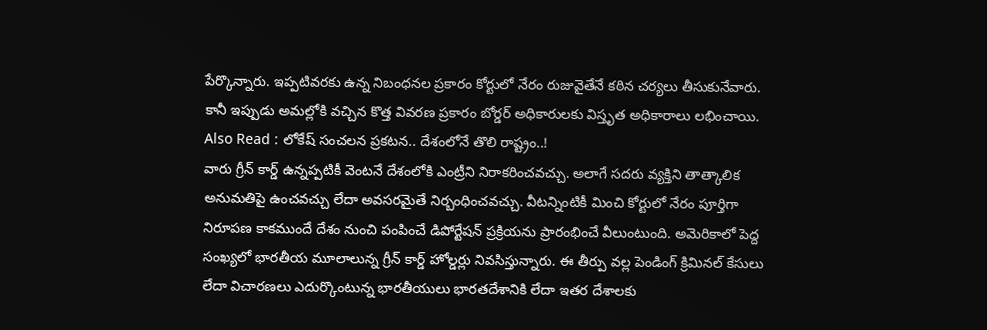పేర్కొన్నారు. ఇప్పటివరకు ఉన్న నిబంధనల ప్రకారం కోర్టులో నేరం రుజువైతేనే కఠిన చర్యలు తీసుకునేవారు. కానీ ఇప్పుడు అమల్లోకి వచ్చిన కొత్త వివరణ ప్రకారం బోర్డర్ అధికారులకు విస్తృత అధికారాలు లభించాయి.
Also Read : లోకేష్ సంచలన ప్రకటన.. దేశంలోనే తొలి రాష్ట్రం..!
వారు గ్రీన్ కార్డ్ ఉన్నప్పటికీ వెంటనే దేశంలోకి ఎంట్రీని నిరాకరించవచ్చు. అలాగే సదరు వ్యక్తిని తాత్కాలిక అనుమతిపై ఉంచవచ్చు లేదా అవసరమైతే నిర్బంధించవచ్చు. వీటన్నింటికీ మించి కోర్టులో నేరం పూర్తిగా నిరూపణ కాకముందే దేశం నుంచి పంపించే డిపోర్టేషన్ ప్రక్రియను ప్రారంభించే వీలుంటుంది. అమెరికాలో పెద్ద సంఖ్యలో భారతీయ మూలాలున్న గ్రీన్ కార్డ్ హోల్డర్లు నివసిస్తున్నారు. ఈ తీర్పు వల్ల పెండింగ్ క్రిమినల్ కేసులు లేదా విచారణలు ఎదుర్కొంటున్న భారతీయులు భారతదేశానికి లేదా ఇతర దేశాలకు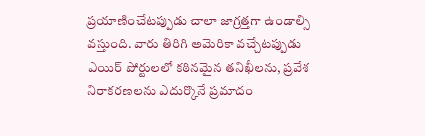ప్రయాణించేటప్పుడు చాలా జాగ్రత్తగా ఉండాల్సి వస్తుంది. వారు తిరిగి అమెరికా వచ్చేటప్పుడు ఎయిర్ పోర్టులలో కఠినమైన తనిఖీలను, ప్రవేశ నిరాకరణలను ఎదుర్కొనే ప్రమాదం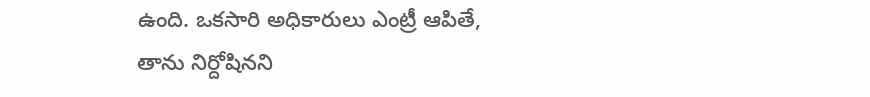ఉంది. ఒకసారి అధికారులు ఎంట్రీ ఆపితే, తాను నిర్దోషినని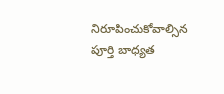నిరూపించుకోవాల్సిన పూర్తి బాధ్యత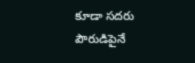కూడా సదరు పౌరుడిపైనే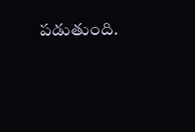పడుతుంది.